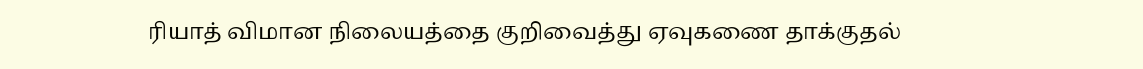ரியாத் விமான நிலையத்தை குறிவைத்து ஏவுகணை தாக்குதல்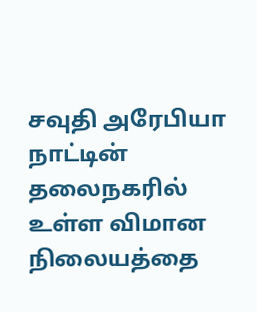சவுதி அரேபியா நாட்டின் தலைநகரில் உள்ள விமான நிலையத்தை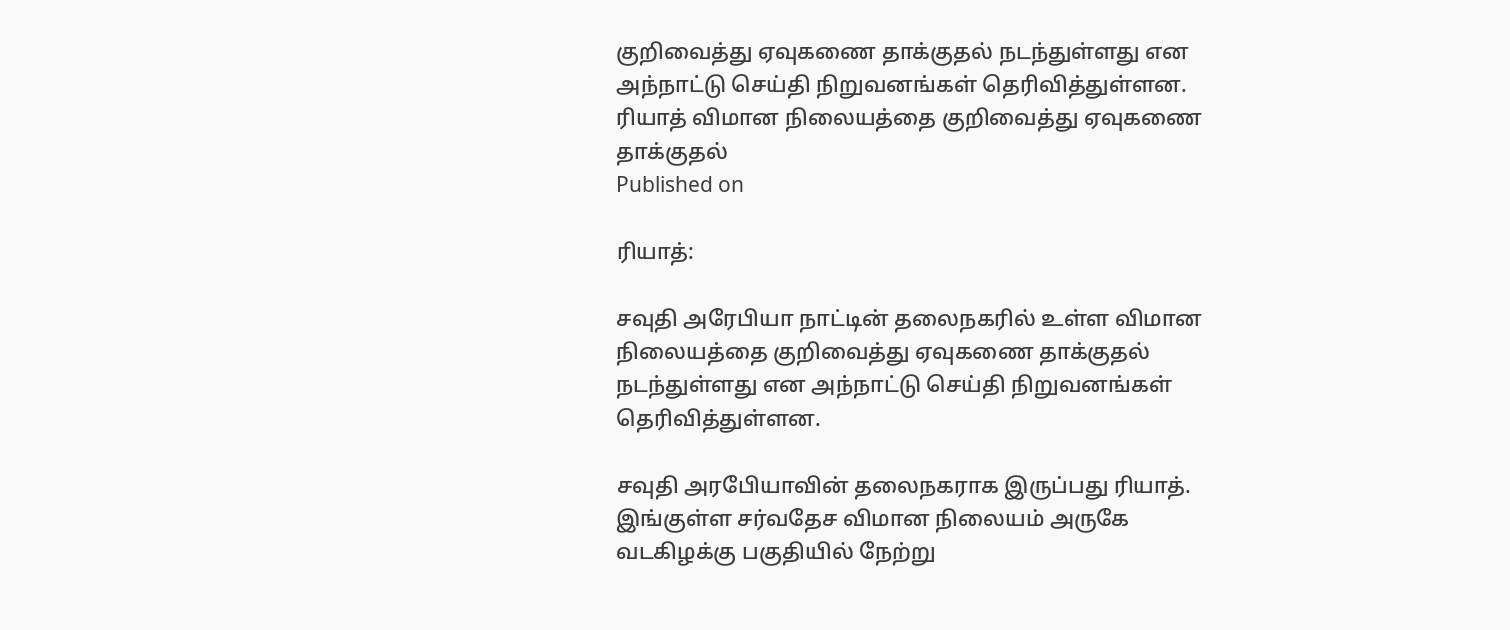குறிவைத்து ஏவுகணை தாக்குதல் நடந்துள்ளது என அந்நாட்டு செய்தி நிறுவனங்கள் தெரிவித்துள்ளன.
ரியாத் விமான நிலையத்தை குறிவைத்து ஏவுகணை தாக்குதல்
Published on

ரியாத்:

சவுதி அரேபியா நாட்டின் தலைநகரில் உள்ள விமான நிலையத்தை குறிவைத்து ஏவுகணை தாக்குதல் நடந்துள்ளது என அந்நாட்டு செய்தி நிறுவனங்கள் தெரிவித்துள்ளன.

சவுதி அரபேியாவின் தலைநகராக இருப்பது ரியாத். இங்குள்ள சர்வதேச விமான நிலையம் அருகே வடகிழக்கு பகுதியில் நேற்று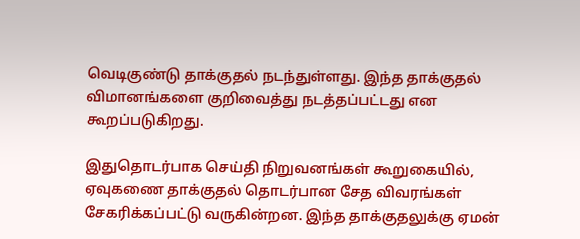வெடிகுண்டு தாக்குதல் நடந்துள்ளது. இந்த தாக்குதல் விமானங்களை குறிவைத்து நடத்தப்பட்டது என கூறப்படுகிறது.

இதுதொடர்பாக செய்தி நிறுவனங்கள் கூறுகையில், ஏவுகணை தாக்குதல் தொடர்பான சேத விவரங்கள் சேகரிக்கப்பட்டு வருகின்றன. இந்த தாக்குதலுக்கு ஏமன்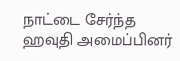நாட்டை சேர்ந்த ஹவுதி அமைப்பினர்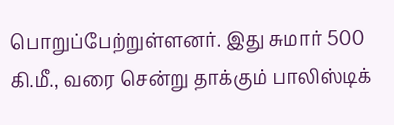பொறுப்பேற்றுள்ளனர். இது சுமார் 500 கி.மீ., வரை சென்று தாக்கும் பாலிஸ்டிக்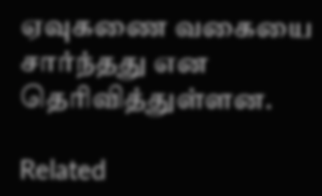ஏவுகணை வகையை சார்ந்தது என தெரிவித்துள்ளன.

Related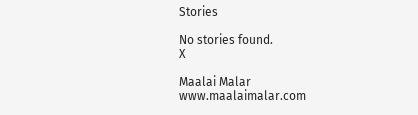Stories

No stories found.
X

Maalai Malar
www.maalaimalar.com